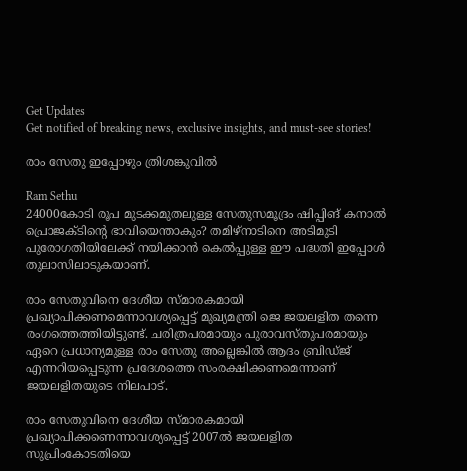Get Updates
Get notified of breaking news, exclusive insights, and must-see stories!

രാം സേതു ഇപ്പോഴും ത്രിശങ്കുവില്‍

Ram Sethu
24000കോടി രൂപ മുടക്കമുതലുള്ള സേതുസമൂദ്രം ഷിപ്പിങ് കനാല്‍ പ്രൊജക്ടിന്റെ ഭാവിയെന്താകും? തമിഴ്‌നാടിനെ അടിമുടി പുരോഗതിയിലേക്ക് നയിക്കാന്‍ കെല്‍പ്പുള്ള ഈ പദ്ധതി ഇപ്പോള്‍ തുലാസിലാടുകയാണ്.

രാം സേതുവിനെ ദേശീയ സ്മാരകമായി പ്രഖ്യാപിക്കണമെന്നാവശ്യപ്പെട്ട് മുഖ്യമന്ത്രി ജെ ജയലളിത തന്നെ രംഗത്തെത്തിയിട്ടുണ്ട്. ചരിത്രപരമായും പുരാവസ്തുപരമായും ഏറെ പ്രധാന്യമുള്ള രാം സേതു അല്ലെങ്കില്‍ ആദം ബ്രിഡ്ജ് എന്നറിയപ്പെടുന്ന പ്രദേശത്തെ സംരക്ഷിക്കണമെന്നാണ് ജയലളിതയുടെ നിലപാട്.

രാം സേതുവിനെ ദേശീയ സ്മാരകമായി പ്രഖ്യാപിക്കണെന്നാവശ്യപ്പെട്ട് 2007ല്‍ ജയലളിത സുപ്രിംകോടതിയെ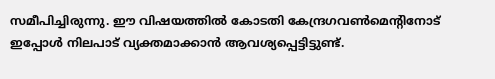സമീപിച്ചിരുന്നു. ഈ വിഷയത്തില്‍ കോടതി കേന്ദ്രഗവണ്‍മെന്റിനോട് ഇപ്പോള്‍ നിലപാട് വ്യക്തമാക്കാന്‍ ആവശ്യപ്പെട്ടിട്ടുണ്ട്.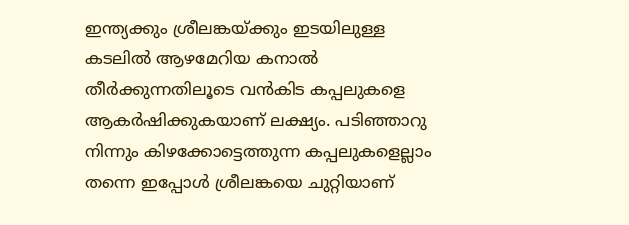ഇന്ത്യക്കും ശ്രീലങ്കയ്ക്കും ഇടയിലുള്ള കടലില്‍ ആഴമേറിയ കനാല്‍ തീര്‍ക്കുന്നതിലൂടെ വന്‍കിട കപ്പലുകളെ ആകര്‍ഷിക്കുകയാണ് ലക്ഷ്യം. പടിഞ്ഞാറു നിന്നും കിഴക്കോട്ടെത്തുന്ന കപ്പലുകളെല്ലാം തന്നെ ഇപ്പോള്‍ ശ്രീലങ്കയെ ചുറ്റിയാണ്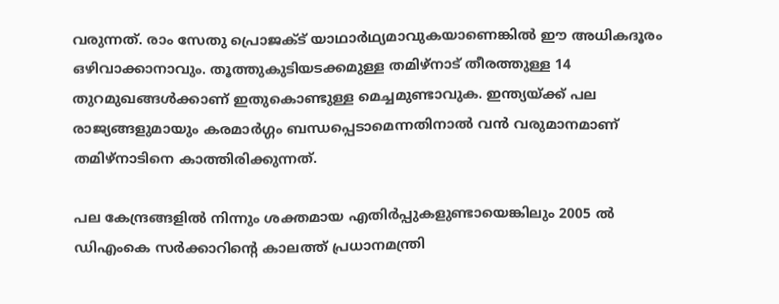വരുന്നത്. രാം സേതു പ്രൊജക്ട് യാഥാര്‍ഥ്യമാവുകയാണെങ്കില്‍ ഈ അധികദൂരം ഒഴിവാക്കാനാവും. തൂത്തുകുടിയടക്കമുള്ള തമിഴ്‌നാട് തീരത്തുള്ള 14 തുറമുഖങ്ങള്‍ക്കാണ് ഇതുകൊണ്ടുള്ള മെച്ചമുണ്ടാവുക. ഇന്ത്യയ്ക്ക് പല രാജ്യങ്ങളുമായും കരമാര്‍ഗ്ഗം ബന്ധപ്പെടാമെന്നതിനാല്‍ വന്‍ വരുമാനമാണ് തമിഴ്‌നാടിനെ കാത്തിരിക്കുന്നത്.

പല കേന്ദ്രങ്ങളില്‍ നിന്നും ശക്തമായ എതിര്‍പ്പുകളുണ്ടായെങ്കിലും 2005 ല്‍ ഡിഎംകെ സര്‍ക്കാറിന്റെ കാലത്ത് പ്രധാനമന്ത്രി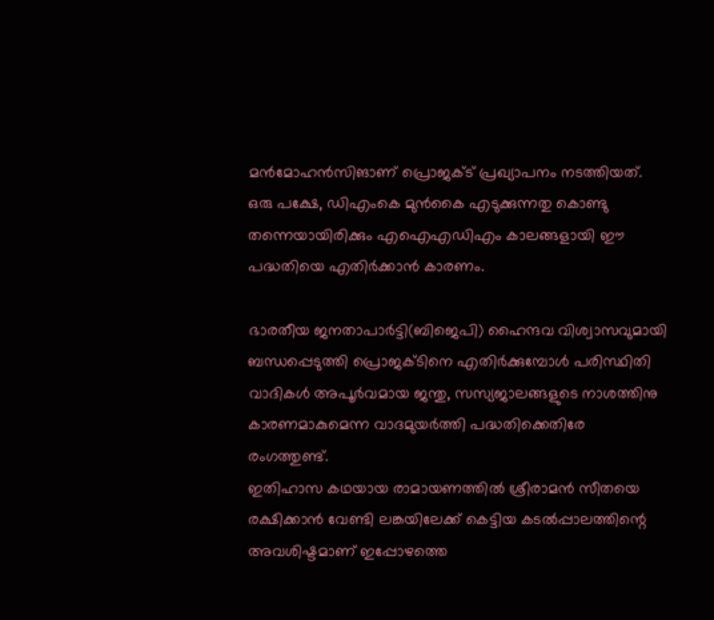മന്‍മോഹന്‍സിങാണ് പ്രൊജക്ട് പ്രഖ്യാപനം നടത്തിയത്. ഒരു പക്ഷേ, ഡിഎംകെ മുന്‍കൈ എടുക്കുന്നതു കൊണ്ടു തന്നെയായിരിക്കും എഐഎഡിഎം കാലങ്ങളായി ഈ പദ്ധതിയെ എതിര്‍ക്കാന്‍ കാരണം.

ഭാരതീയ ജനതാപാര്‍ട്ടി(ബിജെപി) ഹൈന്ദവ വിശ്വാസവുമായി ബന്ധപ്പെടുത്തി പ്രൊജക്ടിനെ എതിര്‍ക്കുമ്പോള്‍ പരിസ്ഥിതി വാദികള്‍ അപൂര്‍വമായ ജന്തു, സസ്യജാലങ്ങളുടെ നാശത്തിനു കാരണമാകുമെന്ന വാദമുയര്‍ത്തി പദ്ധതിക്കെതിരേ രംഗത്തുണ്ട്.
ഇതിഹാസ കഥയായ രാമായണത്തില്‍ ശ്രീരാമന്‍ സീതയെ രക്ഷിക്കാന്‍ വേണ്ടി ലങ്കയിലേക്ക് കെട്ടിയ കടല്‍പ്പാലത്തിന്റെ അവശിഷ്ടമാണ് ഇപ്പോഴത്തെ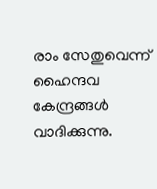രാം സേതുവെന്ന് ഹൈന്ദവ കേന്ദ്രങ്ങള്‍ വാദിക്കുന്നു.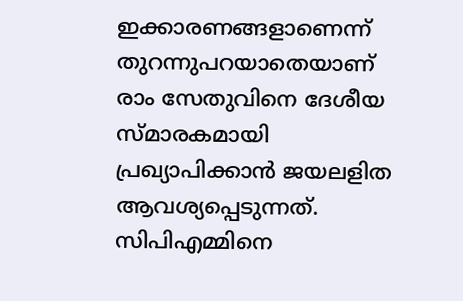ഇക്കാരണങ്ങളാണെന്ന് തുറന്നുപറയാതെയാണ് രാം സേതുവിനെ ദേശീയ സ്മാരകമായി പ്രഖ്യാപിക്കാന്‍ ജയലളിത ആവശ്യപ്പെടുന്നത്. സിപിഎമ്മിനെ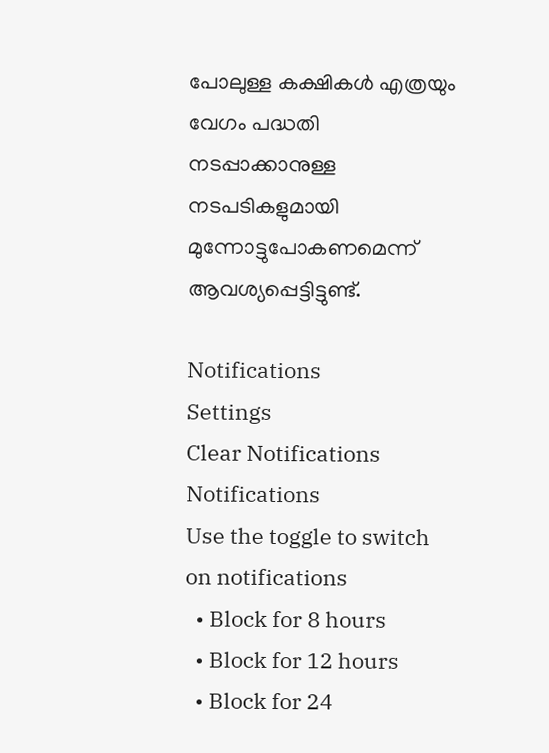പോലുള്ള കക്ഷികള്‍ എത്രയും വേഗം പദ്ധതി നടപ്പാക്കാനുള്ള നടപടികളുമായി മുന്നോട്ടുപോകണമെന്ന് ആവശ്യപ്പെട്ടിട്ടുണ്ട്.

Notifications
Settings
Clear Notifications
Notifications
Use the toggle to switch on notifications
  • Block for 8 hours
  • Block for 12 hours
  • Block for 24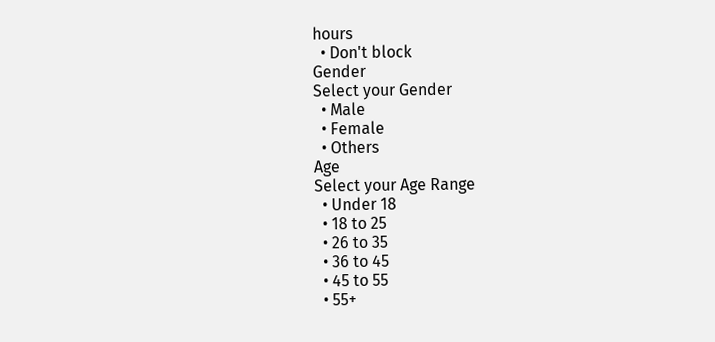hours
  • Don't block
Gender
Select your Gender
  • Male
  • Female
  • Others
Age
Select your Age Range
  • Under 18
  • 18 to 25
  • 26 to 35
  • 36 to 45
  • 45 to 55
  • 55+